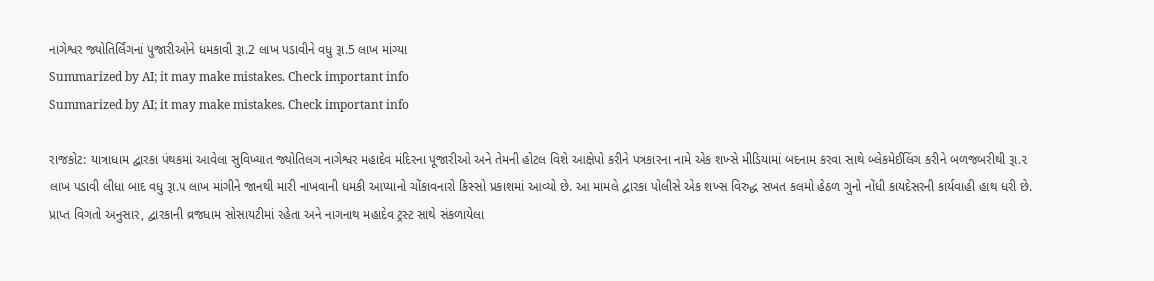નાગેશ્વર જ્યોતિર્લિંગનાં પુજારીઓને ધમકાવી રૂા.2 લાખ પડાવીને વધુ રૂા.5 લાખ માંગ્યા
Summarized by AI; it may make mistakes. Check important info
Summarized by AI; it may make mistakes. Check important info

રાજકોટ: યાત્રાધામ દ્વારકા પંથકમાં આવેલા સુવિખ્યાત જ્યોતિલગ નાગેશ્વર મહાદેવ મંદિરના પૂજારીઓ અને તેમની હોટલ વિશે આક્ષેપો કરીને પત્રકારના નામે એક શખ્સે મીડિયામાં બદનામ કરવા સાથે બ્લેકમેઈલિંગ કરીને બળજબરીથી રૂા.૨ લાખ પડાવી લીધા બાદ વધુ રૂા.૫ લાખ માંગીને જાનથી મારી નાખવાની ધમકી આપ્યાનો ચોંકાવનારો કિસ્સો પ્રકાશમાં આવ્યો છે. આ મામલે દ્વારકા પોલીસે એક શખ્સ વિરુદ્ધ સખત કલમો હેઠળ ગુનો નોંધી કાયદેસરની કાર્યવાહી હાથ ધરી છે. પ્રાપ્ત વિગતો અનુસાર, દ્વારકાની વ્રજધામ સોસાયટીમાં રહેતા અને નાગનાથ મહાદેવ ટ્રસ્ટ સાથે સંકળાયેલા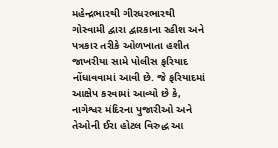મહેન્દ્રભારથી ગીરધરભારથી ગોસ્વામી દ્વારા દ્વારકાના રહીશ અને પત્રકાર તરીકે ઓળખાતા હશીત જાખરીયા સામે પોલીસ ફરિયાદ નોંધાવવામાં આવી છે. જે ફરિયાદમાં આક્ષેપ કરવામાં આવ્યો છે કે, નાગેશ્વર મંદિરના પુજારીઓ અને તેઓની ઈરા હોટલ વિરુદ્ધ આ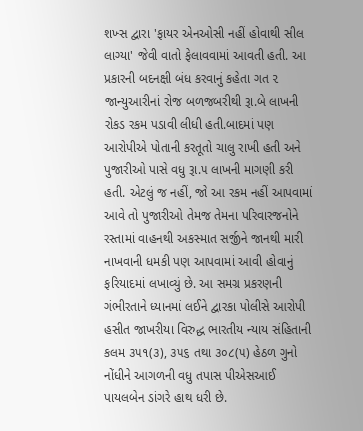શખ્સ દ્વારા 'ફાયર એનઓસી નહીં હોવાથી સીલ લાગ્યા' જેવી વાતો ફેલાવવામાં આવતી હતી. આ પ્રકારની બદનક્ષી બંધ કરવાનું કહેતા ગત ૨ જાન્યુઆરીનાં રોજ બળજબરીથી રૂા.બે લાખની રોકડ રકમ પડાવી લીધી હતી.બાદમાં પણ આરોપીએ પોતાની કરતૂતો ચાલુ રાખી હતી અને પુજારીઓ પાસે વધુ રૂા.૫ લાખની માગણી કરી હતી. એટલું જ નહીં, જો આ રકમ નહીં આપવામાં આવે તો પુજારીઓ તેમજ તેમના પરિવારજનોને રસ્તામાં વાહનથી અકસ્માત સર્જીને જાનથી મારી નાખવાની ધમકી પણ આપવામાં આવી હોવાનું ફરિયાદમાં લખાવ્યું છે. આ સમગ્ર પ્રકરણની ગંભીરતાને ધ્યાનમાં લઈને દ્વારકા પોલીસે આરોપી હસીત જાખરીયા વિરુદ્ધ ભારતીય ન્યાય સંહિતાની કલમ ૩૫૧(૩), ૩૫૬ તથા ૩૦૮(૫) હેઠળ ગુનો નોંધીને આગળની વધુ તપાસ પીએસઆઈ પાયલબેન ડાંગરે હાથ ધરી છે.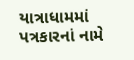યાત્રાધામમાં પત્રકારનાં નામે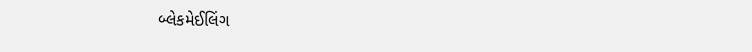બ્લેકમેઈલિંગ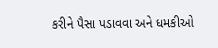કરીને પૈસા પડાવવા અને ધમકીઓ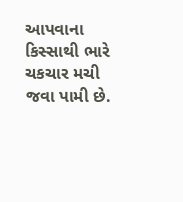આપવાના કિસ્સાથી ભારે ચકચાર મચી જવા પામી છે.